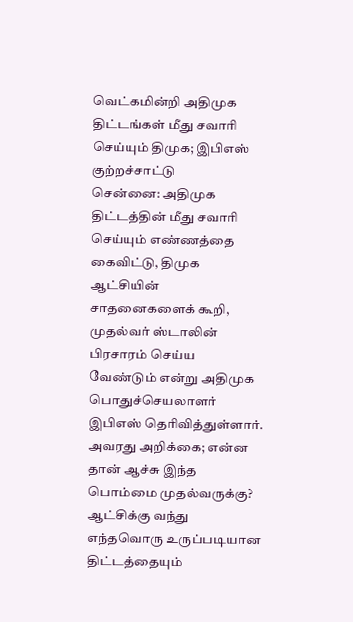வெட்கமின்றி அதிமுக திட்டங்கள் மீது சவாரி செய்யும் திமுக; இபிஎஸ் குற்றச்சாட்டு
சென்னை: அதிமுக திட்டத்தின் மீது சவாரி செய்யும் எண்ணத்தை கைவிட்டு, திமுக ஆட்சியின் சாதனைகளைக் கூறி, முதல்வர் ஸ்டாலின் பிரசாரம் செய்ய வேண்டும் என்று அதிமுக பொதுச்செயலாளர் இபிஎஸ் தெரிவித்துள்ளார்.
அவரது அறிக்கை; என்ன தான் ஆச்சு இந்த பொம்மை முதல்வருக்கு? ஆட்சிக்கு வந்து எந்தவொரு உருப்படியான திட்டத்தையும்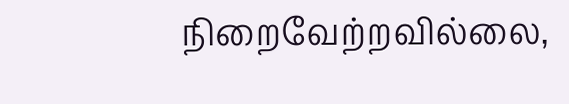நிறைவேற்றவில்லை,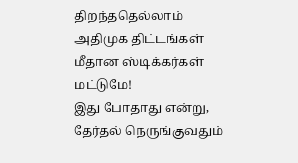திறந்ததெல்லாம் அதிமுக திட்டங்கள் மீதான ஸ்டிக்கர்கள் மட்டுமே!
இது போதாது என்று, தேர்தல் நெருங்குவதும்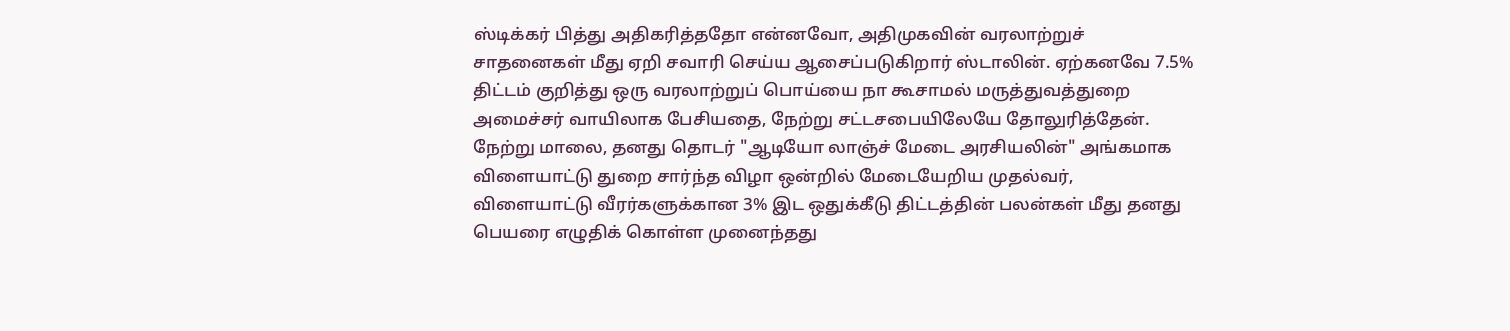ஸ்டிக்கர் பித்து அதிகரித்ததோ என்னவோ, அதிமுகவின் வரலாற்றுச் சாதனைகள் மீது ஏறி சவாரி செய்ய ஆசைப்படுகிறார் ஸ்டாலின். ஏற்கனவே 7.5% திட்டம் குறித்து ஒரு வரலாற்றுப் பொய்யை நா கூசாமல் மருத்துவத்துறை அமைச்சர் வாயிலாக பேசியதை, நேற்று சட்டசபையிலேயே தோலுரித்தேன்.
நேற்று மாலை, தனது தொடர் "ஆடியோ லாஞ்ச் மேடை அரசியலின்" அங்கமாக விளையாட்டு துறை சார்ந்த விழா ஒன்றில் மேடையேறிய முதல்வர், விளையாட்டு வீரர்களுக்கான 3% இட ஒதுக்கீடு திட்டத்தின் பலன்கள் மீது தனது பெயரை எழுதிக் கொள்ள முனைந்தது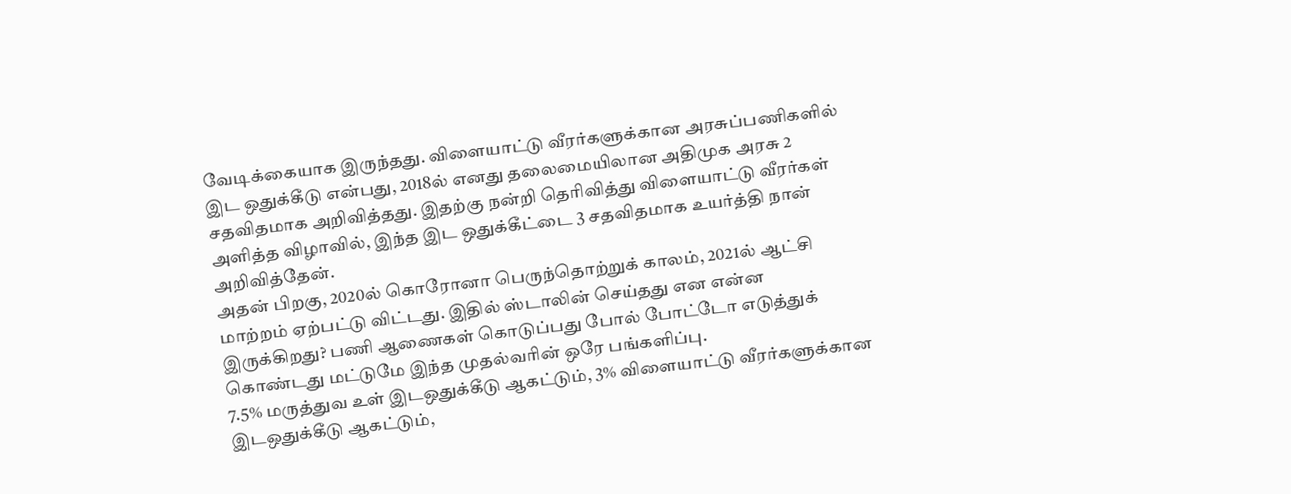வேடிக்கையாக இருந்தது. விளையாட்டு வீரர்களுக்கான அரசுப்பணிகளில் இட ஒதுக்கீடு என்பது, 2018ல் எனது தலைமையிலான அதிமுக அரசு 2 சதவிதமாக அறிவித்தது. இதற்கு நன்றி தெரிவித்து விளையாட்டு வீரர்கள் அளித்த விழாவில், இந்த இட ஒதுக்கீட்டை 3 சதவிதமாக உயர்த்தி நான் அறிவித்தேன்.
அதன் பிறகு, 2020ல் கொரோனா பெருந்தொற்றுக் காலம், 2021ல் ஆட்சி மாற்றம் ஏற்பட்டு விட்டது. இதில் ஸ்டாலின் செய்தது என என்ன இருக்கிறது? பணி ஆணைகள் கொடுப்பது போல் போட்டோ எடுத்துக் கொண்டது மட்டுமே இந்த முதல்வரின் ஒரே பங்களிப்பு.
7.5% மருத்துவ உள் இடஒதுக்கீடு ஆகட்டும், 3% விளையாட்டு வீரர்களுக்கான இடஒதுக்கீடு ஆகட்டும்,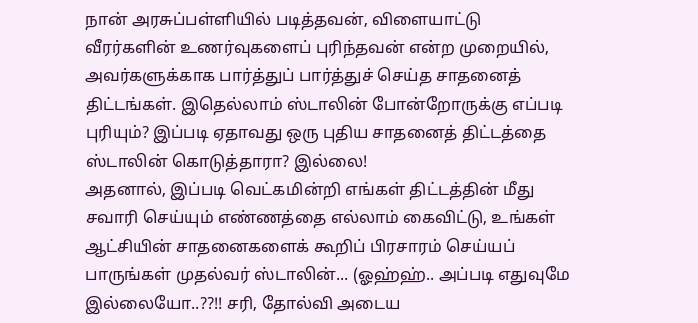நான் அரசுப்பள்ளியில் படித்தவன், விளையாட்டு வீரர்களின் உணர்வுகளைப் புரிந்தவன் என்ற முறையில், அவர்களுக்காக பார்த்துப் பார்த்துச் செய்த சாதனைத் திட்டங்கள். இதெல்லாம் ஸ்டாலின் போன்றோருக்கு எப்படி புரியும்? இப்படி ஏதாவது ஒரு புதிய சாதனைத் திட்டத்தை ஸ்டாலின் கொடுத்தாரா? இல்லை!
அதனால், இப்படி வெட்கமின்றி எங்கள் திட்டத்தின் மீது சவாரி செய்யும் எண்ணத்தை எல்லாம் கைவிட்டு, உங்கள் ஆட்சியின் சாதனைகளைக் கூறிப் பிரசாரம் செய்யப் பாருங்கள் முதல்வர் ஸ்டாலின்... (ஓஹ்ஹ்.. அப்படி எதுவுமே இல்லையோ..??!! சரி, தோல்வி அடைய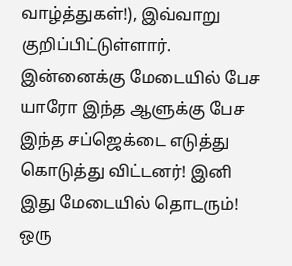வாழ்த்துகள்!), இவ்வாறு குறிப்பிட்டுள்ளார்.
இன்னைக்கு மேடையில் பேச யாரோ இந்த ஆளுக்கு பேச இந்த சப்ஜெக்டை எடுத்து கொடுத்து விட்டனர்! இனி இது மேடையில் தொடரும்!
ஒரு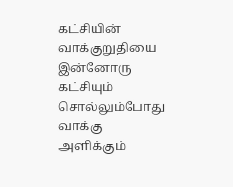கட்சியின் வாக்குறுதியை இன்னோரு கட்சியும் சொல்லும்போது வாக்கு அளிக்கும்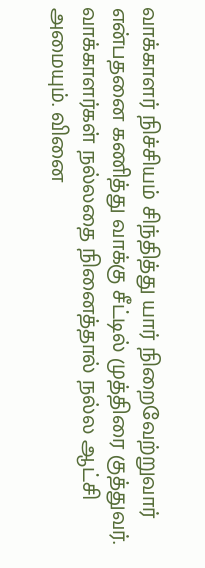வாக்காளர் நிச்சியம் சிந்தித்து யார் நிறைவேற்றுவார் என்பதனை கணித்து வாக்கு சீட்டில் முத்திரை குத்துவர். வாக்காளர்கள் நல்லதை நினைத்தால் நல்ல ஆட்சி அமையும். வினை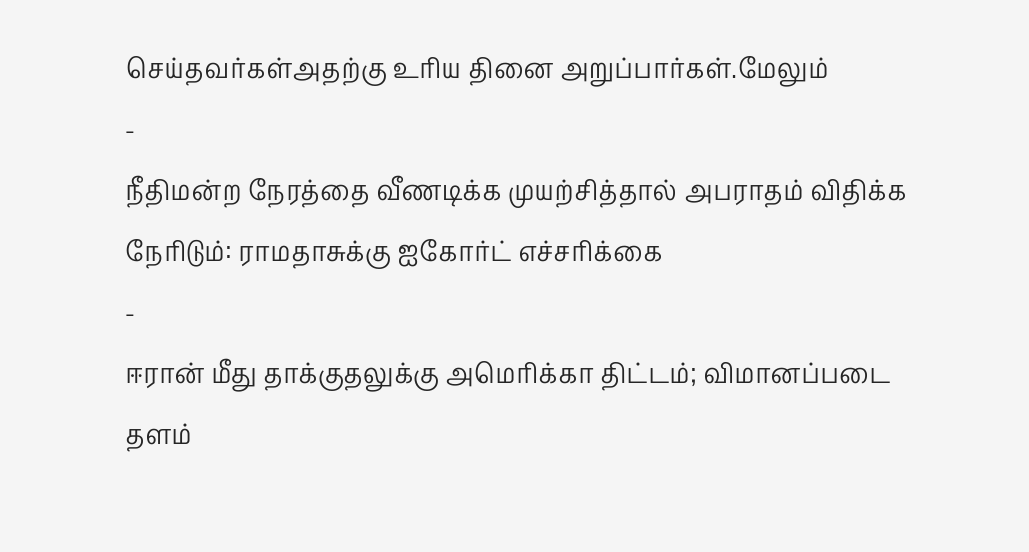செய்தவர்கள்அதற்கு உரிய தினை அறுப்பார்கள்.மேலும்
-
நீதிமன்ற நேரத்தை வீணடிக்க முயற்சித்தால் அபராதம் விதிக்க நேரிடும்: ராமதாசுக்கு ஐகோர்ட் எச்சரிக்கை
-
ஈரான் மீது தாக்குதலுக்கு அமெரிக்கா திட்டம்; விமானப்படை தளம்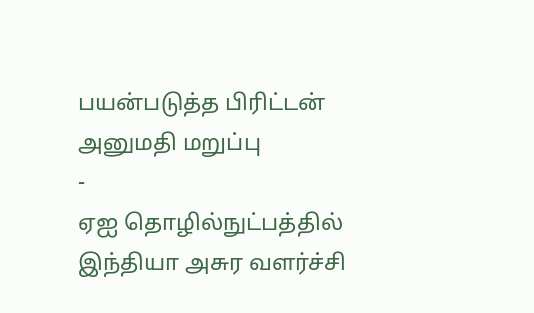பயன்படுத்த பிரிட்டன் அனுமதி மறுப்பு
-
ஏஐ தொழில்நுட்பத்தில் இந்தியா அசுர வளர்ச்சி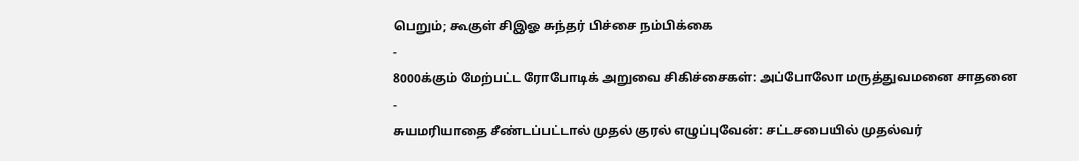பெறும்; கூகுள் சிஇஓ சுந்தர் பிச்சை நம்பிக்கை
-
8000க்கும் மேற்பட்ட ரோபோடிக் அறுவை சிகிச்சைகள்: அப்போலோ மருத்துவமனை சாதனை
-
சுயமரியாதை சீண்டப்பட்டால் முதல் குரல் எழுப்புவேன்: சட்டசபையில் முதல்வர்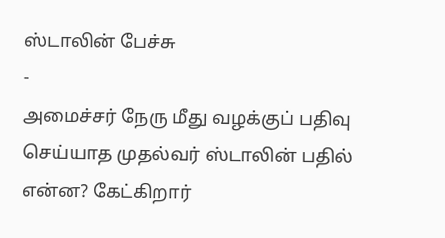ஸ்டாலின் பேச்சு
-
அமைச்சர் நேரு மீது வழக்குப் பதிவு செய்யாத முதல்வர் ஸ்டாலின் பதில் என்ன? கேட்கிறார்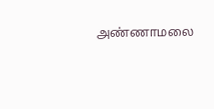அண்ணாமலை